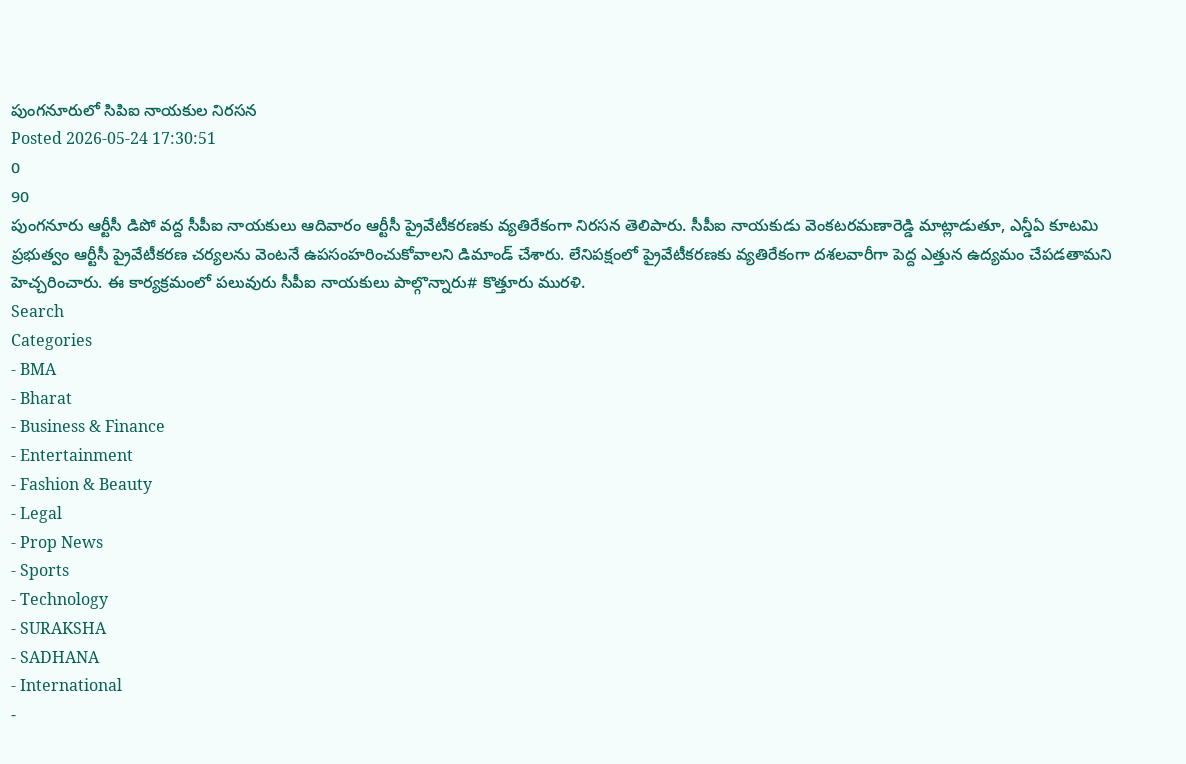పుంగనూరులో సిపిఐ నాయకుల నిరసన
Posted 2026-05-24 17:30:51
0
90
పుంగనూరు ఆర్టీసీ డిపో వద్ద సీపీఐ నాయకులు ఆదివారం ఆర్టీసీ ప్రైవేటీకరణకు వ్యతిరేకంగా నిరసన తెలిపారు. సీపీఐ నాయకుడు వెంకటరమణారెడ్డి మాట్లాడుతూ, ఎన్డీఏ కూటమి ప్రభుత్వం ఆర్టీసీ ప్రైవేటీకరణ చర్యలను వెంటనే ఉపసంహరించుకోవాలని డిమాండ్ చేశారు. లేనిపక్షంలో ప్రైవేటీకరణకు వ్యతిరేకంగా దశలవారీగా పెద్ద ఎత్తున ఉద్యమం చేపడతామని హెచ్చరించారు. ఈ కార్యక్రమంలో పలువురు సీపీఐ నాయకులు పాల్గొన్నారు# కొత్తూరు మురళి.
Search
Categories
- BMA
- Bharat
- Business & Finance
- Entertainment
- Fashion & Beauty
- Legal
- Prop News
- Sports
- Technology
- SURAKSHA
- SADHANA
- International
-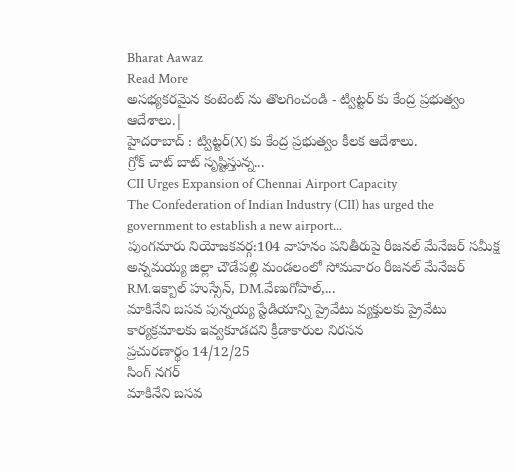Bharat Aawaz
Read More
అసభ్యకరమైన కంటెంట్ ను తొలగించండి - ట్విట్టర్ కు కేంద్ర ప్రభుత్వం ఆదేశాలు.|
హైదరాబాద్ : ట్విట్టర్(X) కు కేంద్ర ప్రభుత్వం కీలక ఆదేశాలు.
గ్రోక్ చాట్ బాట్ సృష్టిస్తున్న...
CII Urges Expansion of Chennai Airport Capacity
The Confederation of Indian Industry (CII) has urged the government to establish a new airport...
పుంగనూరు నియోజకవర్గ:104 వాహనం పనితీరుపై రీజనల్ మేనేజర్ సమీక్ష
అన్నమయ్య జిల్లా చౌడేపల్లి మండలంలో సోమవారం రీజనల్ మేనేజర్ RM.ఇక్బాల్ హుస్సేన్, DM.వేణుగోపాల్,...
మాకినేని బసవ పున్నయ్య స్టేడియాన్ని ప్రైవేటు వ్యక్తులకు ప్రైవేటు కార్యక్రమాలకు ఇవ్వకూడదని క్రీడాకారుల నిరసన
ప్రచురణార్థం 14/12/25
సింగ్ నగర్
మాకినేని బసవ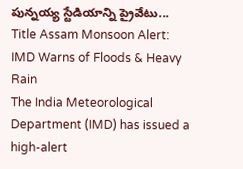పున్నయ్య స్టేడియాన్ని ప్రైవేటు...
Title Assam Monsoon Alert: IMD Warns of Floods & Heavy Rain
The India Meteorological Department (IMD) has issued a high-alert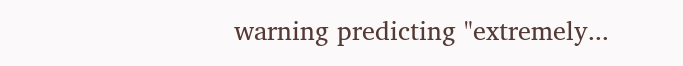warning predicting "extremely...